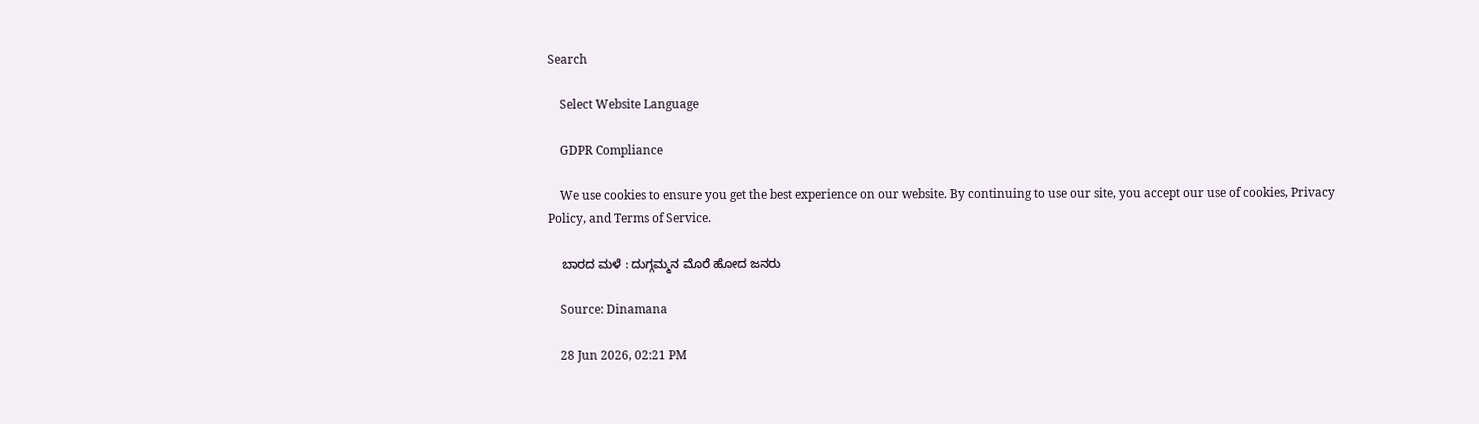Search

    Select Website Language

    GDPR Compliance

    We use cookies to ensure you get the best experience on our website. By continuing to use our site, you accept our use of cookies, Privacy Policy, and Terms of Service.

    ಬಾರದ ಮಳೆ : ದುಗ್ಗಮ್ಮನ ಮೊರೆ ಹೋದ ಜನರು

    Source: Dinamana

    28 Jun 2026, 02:21 PM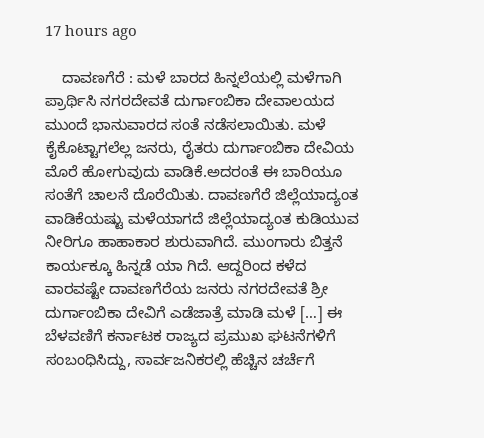17 hours ago

    ದಾವಣಗೆರೆ : ಮಳೆ ಬಾರದ ಹಿನ್ನಲೆಯಲ್ಲಿ ಮಳೆಗಾಗಿ ಪ್ರಾರ್ಥಿಸಿ ನಗರದೇವತೆ ದುರ್ಗಾಂಬಿಕಾ ದೇವಾಲಯದ ಮುಂದೆ ಭಾನುವಾರದ ಸಂತೆ ನಡೆಸಲಾಯಿತು. ಮಳೆ ಕೈಕೊಟ್ಟಾಗಲೆಲ್ಲ ಜನರು, ರೈತರು ದುರ್ಗಾಂಬಿಕಾ ದೇವಿಯ ಮೊರೆ ಹೋಗುವುದು ವಾಡಿಕೆ.ಅದರಂತೆ ಈ ಬಾರಿಯೂ ಸಂತೆಗೆ ಚಾಲನೆ ದೊರೆಯಿತು. ದಾವಣಗೆರೆ ಜಿಲ್ಲೆಯಾದ್ಯಂತ ವಾಡಿಕೆಯಷ್ಟು ಮಳೆಯಾಗದೆ ಜಿಲ್ಲೆಯಾದ್ಯಂತ ಕುಡಿಯುವ ನೀರಿಗೂ ಹಾಹಾಕಾರ ಶುರುವಾಗಿದೆ. ಮುಂಗಾರು ಬಿತ್ತನೆ ಕಾರ್ಯಕ್ಕೂ ಹಿನ್ನಡೆ ಯಾ ಗಿದೆ. ಆದ್ದರಿಂದ ಕಳೆದ ವಾರವಷ್ಟೇ ದಾವಣಗೆರೆಯ ಜನರು ನಗರದೇವತೆ ಶ್ರೀ ದುರ್ಗಾಂಬಿಕಾ ದೇವಿಗೆ ಎಡೆಜಾತ್ರೆ ಮಾಡಿ ಮಳೆ […] ಈ ಬೆಳವಣಿಗೆ ಕರ್ನಾಟಕ ರಾಜ್ಯದ ಪ್ರಮುಖ ಘಟನೆಗಳಿಗೆ ಸಂಬಂಧಿಸಿದ್ದು, ಸಾರ್ವಜನಿಕರಲ್ಲಿ ಹೆಚ್ಚಿನ ಚರ್ಚೆಗೆ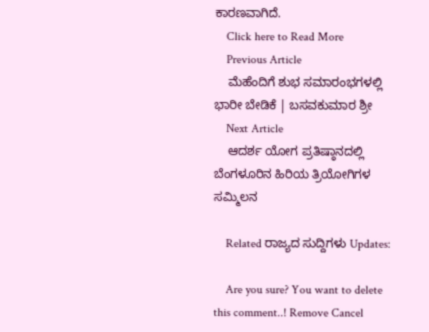ಕಾರಣವಾಗಿದೆ.
    Click here to Read More
    Previous Article
    ಮೆಹೆಂದಿಗೆ ಶುಭ ಸಮಾರಂಭಗಳಲ್ಲಿ ಭಾರೀ ಬೇಡಿಕೆ | ಬಸವಕುಮಾರ ಶ್ರೀ
    Next Article
    ಆದರ್ಶ ಯೋಗ ಪ್ರತಿಷ್ಠಾನದಲ್ಲಿ ಬೆಂಗಳೂರಿನ ಹಿರಿಯ ತ್ರಿಯೋಗಿಗಳ ಸಮ್ಮಿಲನ

    Related ರಾಜ್ಯದ ಸುದ್ದಿಗಳು Updates:

    Are you sure? You want to delete this comment..! Remove Cancel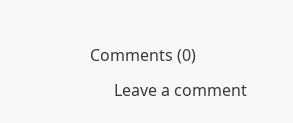Comments (0)

      Leave a comment